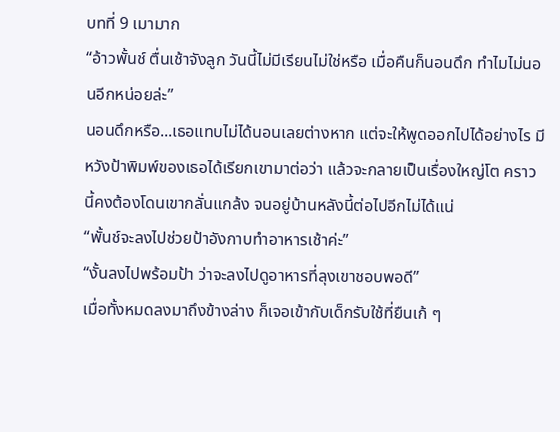บทที่ 9 เมามาก
“อ้าวพั้นช์ ตื่นเช้าจังลูก วันนี้ไม่มีเรียนไม่ใช่หรือ เมื่อคืนก็นอนดึก ทำไมไม่นอนอีกหน่อยล่ะ”
นอนดึกหรือ...เธอแทบไม่ได้นอนเลยต่างหาก แต่จะให้พูดออกไปได้อย่างไร มีหวังป้าพิมพ์ของเธอได้เรียกเขามาต่อว่า แล้วจะกลายเป็นเรื่องใหญ่โต คราวนี้คงต้องโดนเขากลั่นแกล้ง จนอยู่บ้านหลังนี้ต่อไปอีกไม่ได้แน่
“พั้นช์จะลงไปช่วยป้าอังกาบทำอาหารเช้าค่ะ”
“งั้นลงไปพร้อมป้า ว่าจะลงไปดูอาหารที่ลุงเขาชอบพอดี”
เมื่อทั้งหมดลงมาถึงข้างล่าง ก็เจอเข้ากับเด็กรับใช้ที่ยืนเก้ ๆ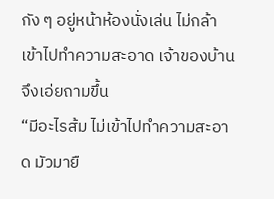กัง ๆ อยู่หน้าห้องนั่งเล่น ไม่กล้าเข้าไปทำความสะอาด เจ้าของบ้านจึงเอ่ยถามขึ้น
“มีอะไรส้ม ไม่เข้าไปทำความสะอาด มัวมายื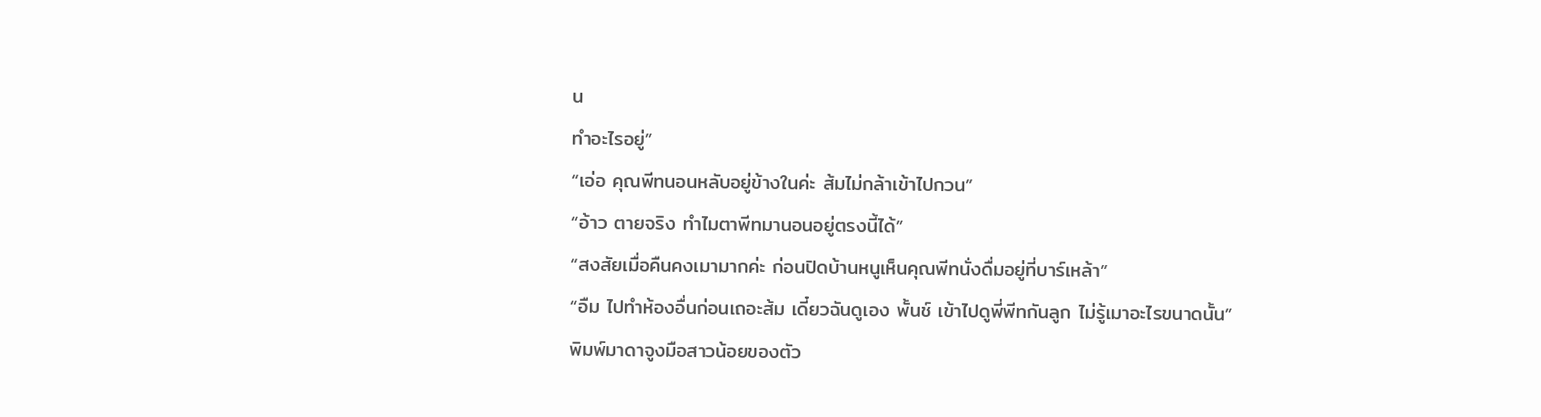น
ทำอะไรอยู่”
“เอ่อ คุณพีทนอนหลับอยู่ข้างในค่ะ ส้มไม่กล้าเข้าไปกวน”
“อ้าว ตายจริง ทำไมตาพีทมานอนอยู่ตรงนี้ได้”
“สงสัยเมื่อคืนคงเมามากค่ะ ก่อนปิดบ้านหนูเห็นคุณพีทนั่งดื่มอยู่ที่บาร์เหล้า”
“อืม ไปทำห้องอื่นก่อนเถอะส้ม เดี๋ยวฉันดูเอง พั้นช์ เข้าไปดูพี่พีทกันลูก ไม่รู้เมาอะไรขนาดนั้น”
พิมพ์มาดาจูงมือสาวน้อยของตัว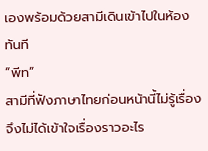เองพร้อมด้วยสามีเดินเข้าไปในห้องทันที
“พีท”
สามีที่ฟังภาษาไทยก่อนหน้านี้ไม่รู้เรื่อง จึงไม่ได้เข้าใจเรื่องราวอะไร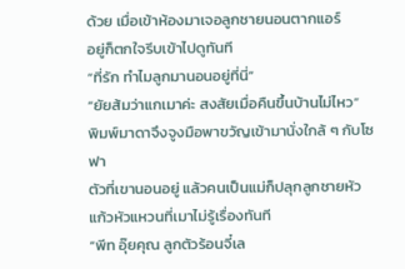ด้วย เมื่อเข้าห้องมาเจอลูกชายนอนตากแอร์
อยู่ก็ตกใจรีบเข้าไปดูทันที
“ที่รัก ทำไมลูกมานอนอยู่ที่นี่”
“ยัยส้มว่าแกเมาค่ะ สงสัยเมื่อคืนขึ้นบ้านไม่ไหว”
พิมพ์มาดาจึงจูงมือพาขวัญเข้ามานั่งใกล้ ๆ กับโซฟา
ตัวที่เขานอนอยู่ แล้วคนเป็นแม่ก็ปลุกลูกชายหัวแก้วหัวแหวนที่เมาไม่รู้เรื่องทันที
“พีท อุ๊ยคุณ ลูกตัวร้อนจี๋เล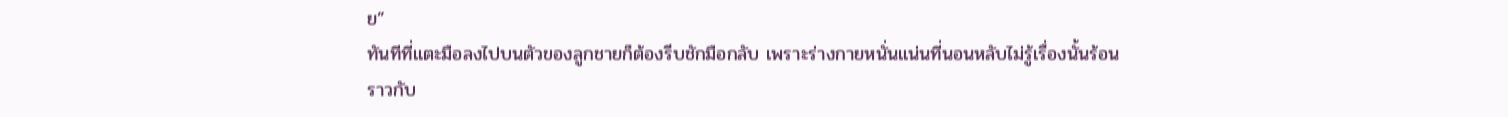ย”
ทันทีที่แตะมือลงไปบนตัวของลูกชายก็ต้องรีบชักมือกลับ เพราะร่างกายหนั่นแน่นที่นอนหลับไม่รู้เรื่องนั้นร้อน
ราวกับ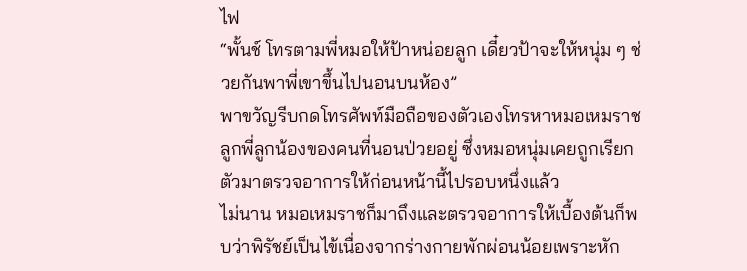ไฟ
“พั้นช์ โทรตามพี่หมอให้ป้าหน่อยลูก เดี๋ยวป้าจะให้หนุ่ม ๆ ช่วยกันพาพี่เขาขึ้นไปนอนบนห้อง”
พาขวัญรีบกดโทรศัพท์มือถือของตัวเองโทรหาหมอเหมราช ลูกพี่ลูกน้องของคนที่นอนป่วยอยู่ ซึ่งหมอหนุ่มเคยถูกเรียกตัวมาตรวจอาการให้ก่อนหน้านี้ไปรอบหนึ่งแล้ว
ไม่นาน หมอเหมราชก็มาถึงและตรวจอาการให้เบื้องต้นก็พบว่าพิรัชย์เป็นไข้เนื่องจากร่างกายพักผ่อนน้อยเพราะหัก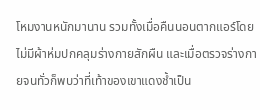โหมงานหนักมานาน รวมทั้งเมื่อคืนนอนตากแอร์โดยไม่มีผ้าห่มปกคลุมร่างกายสักผืน และเมื่อตรวจร่างกายจนทั่วก็พบว่าที่เท้าของเขาแดงช้ำเป็น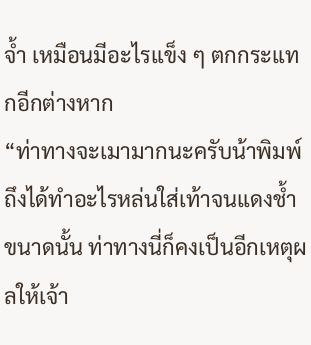จ้ำ เหมือนมีอะไรแข็ง ๆ ตกกระแทกอีกต่างหาก
“ท่าทางจะเมามากนะครับน้าพิมพ์ ถึงได้ทำอะไรหล่นใส่เท้าจนแดงช้ำขนาดนั้น ท่าทางนี่ก็คงเป็นอีกเหตุผลให้เจ้า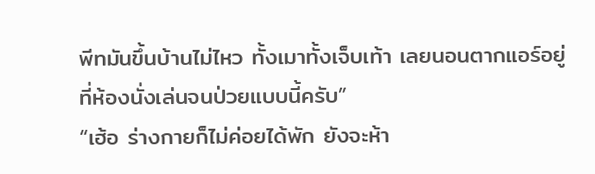พีทมันขึ้นบ้านไม่ไหว ทั้งเมาทั้งเจ็บเท้า เลยนอนตากแอร์อยู่ที่ห้องนั่งเล่นจนป่วยแบบนี้ครับ”
“เฮ้อ ร่างกายก็ไม่ค่อยได้พัก ยังจะห้า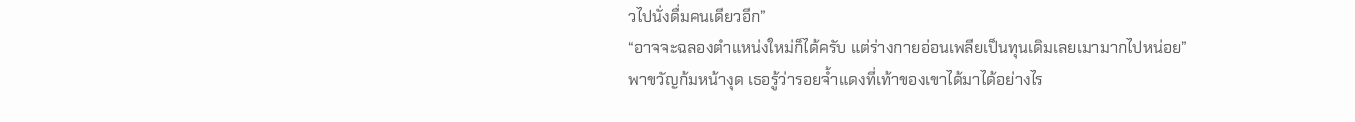วไปนั่งดื่มคนเดียวอีก”
“อาจจะฉลองตำแหน่งใหม่ก็ได้ครับ แต่ร่างกายอ่อนเพลียเป็นทุนเดิมเลยเมามากไปหน่อย”
พาขวัญก้มหน้างุด เธอรู้ว่ารอยจ้ำแดงที่เท้าของเขาได้มาได้อย่างไร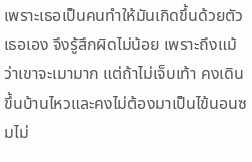เพราะเธอเป็นคนทำให้มันเกิดขึ้นด้วยตัวเธอเอง จึงรู้สึกผิดไม่น้อย เพราะถึงแม้ว่าเขาจะเมามาก แต่ถ้าไม่เจ็บเท้า คงเดินขึ้นบ้านไหวและคงไม่ต้องมาเป็นไข้นอนซมไม่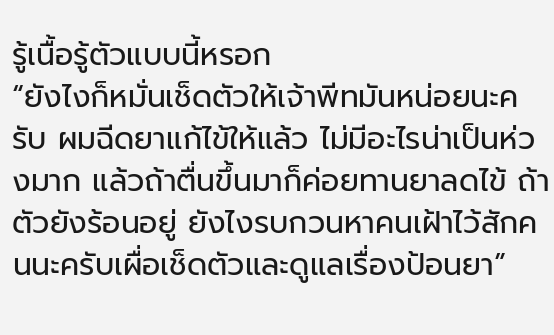รู้เนื้อรู้ตัวแบบนี้หรอก
“ยังไงก็หมั่นเช็ดตัวให้เจ้าพีทมันหน่อยนะครับ ผมฉีดยาแก้ไข้ให้แล้ว ไม่มีอะไรน่าเป็นห่วงมาก แล้วถ้าตื่นขึ้นมาก็ค่อยทานยาลดไข้ ถ้าตัวยังร้อนอยู่ ยังไงรบกวนหาคนเฝ้าไว้สักคนนะครับเผื่อเช็ดตัวและดูแลเรื่องป้อนยา”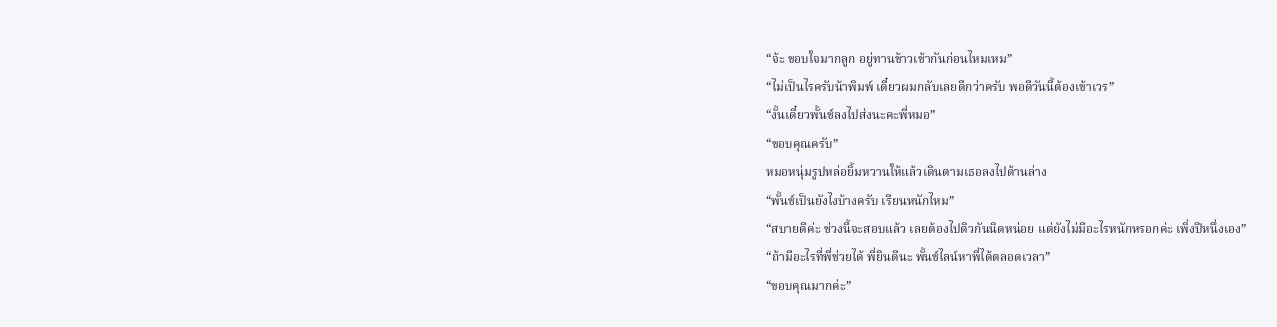“จ้ะ ขอบใจมากลูก อยู่ทานข้าวเช้ากันก่อนไหมเหม”
“ไม่เป็นไรครับน้าพิมพ์ เดี๋ยวผมกลับเลยดีกว่าครับ พอดีวันนี้ต้องเข้าเวร”
“งั้นเดี๋ยวพั้นช์ลงไปส่งนะคะพี่หมอ”
“ขอบคุณครับ”
หมอหนุ่มรูปหล่อยิ้มหวานให้แล้วเดินตามเธอลงไปด้านล่าง
“พั้นช์เป็นยังไงบ้างครับ เรียนหนักไหม”
“สบายดีค่ะ ช่วงนี้จะสอบแล้ว เลยต้องไปติวกันนิดหน่อย แต่ยังไม่มีอะไรหนักหรอกค่ะ เพิ่งปีหนึ่งเอง”
“ถ้ามีอะไรที่พี่ช่วยได้ พี่ยินดีนะ พั้นช์ไลน์หาพี่ได้ตลอดเวลา”
“ขอบคุณมากค่ะ”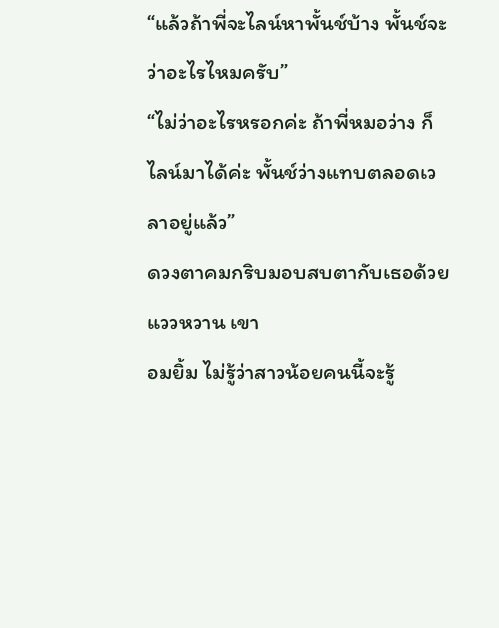“แล้วถ้าพี่จะไลน์หาพั้นช์บ้าง พั้นช์จะว่าอะไรไหมครับ”
“ไม่ว่าอะไรหรอกค่ะ ถ้าพี่หมอว่าง ก็ไลน์มาได้ค่ะ พั้นช์ว่างแทบตลอดเวลาอยู่แล้ว”
ดวงตาคมกริบมอบสบตากับเธอด้วยแววหวาน เขา
อมยิ้ม ไม่รู้ว่าสาวน้อยคนนี้จะรู้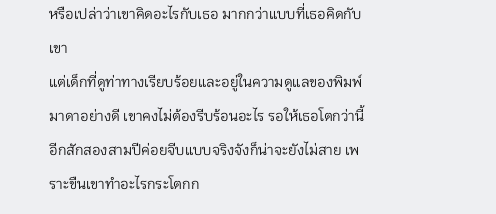หรือเปล่าว่าเขาคิดอะไรกับเธอ มากกว่าแบบที่เธอคิดกับเขา
แต่เด็กที่ดูท่าทางเรียบร้อยและอยู่ในความดูแลของพิมพ์มาดาอย่างดี เขาคงไม่ต้องรีบร้อนอะไร รอให้เธอโตกว่านี้อีกสักสองสามปีค่อยจีบแบบจริงจังก็น่าจะยังไม่สาย เพราะขืนเขาทำอะไรกระโตกก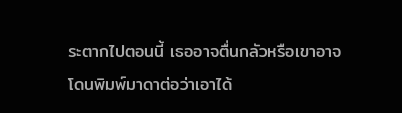ระตากไปตอนนี้ เธออาจตื่นกลัวหรือเขาอาจโดนพิมพ์มาดาต่อว่าเอาได้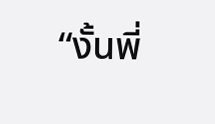“งั้นพี่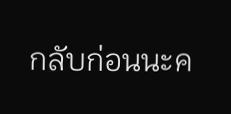กลับก่อนนะค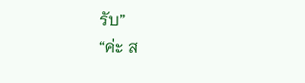รับ”
“ค่ะ ส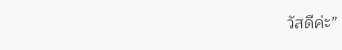วัสดีค่ะ”